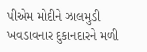પીએમ મોદીને ઝાલમુડી ખવડાવનાર દુકાનદારને મળી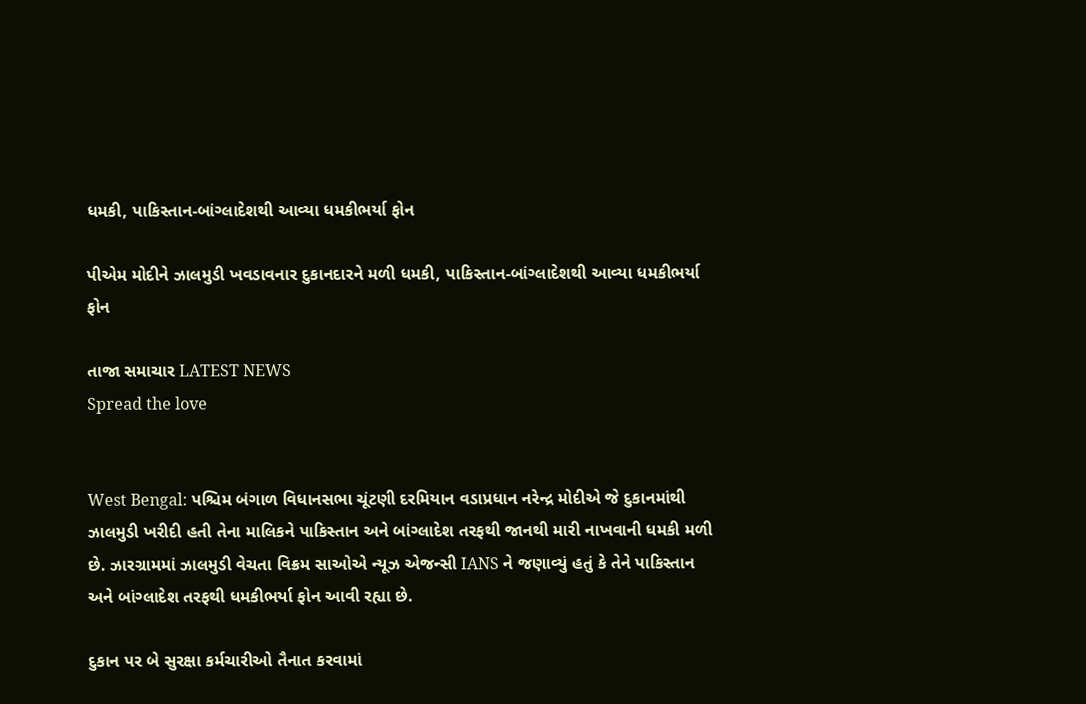ધમકી, પાકિસ્તાન-બાંગ્લાદેશથી આવ્યા ધમકીભર્યા ફોન

પીએમ મોદીને ઝાલમુડી ખવડાવનાર દુકાનદારને મળી ધમકી, પાકિસ્તાન-બાંગ્લાદેશથી આવ્યા ધમકીભર્યા ફોન

તાજા સમાચાર LATEST NEWS
Spread the love


West Bengal: પશ્ચિમ બંગાળ વિધાનસભા ચૂંટણી દરમિયાન વડાપ્રધાન નરેન્દ્ર મોદીએ જે દુકાનમાંથી ઝાલમુડી ખરીદી હતી તેના માલિકને પાકિસ્તાન અને બાંગ્લાદેશ તરફથી જાનથી મારી નાખવાની ધમકી મળી છે. ઝારગ્રામમાં ઝાલમુડી વેચતા વિક્રમ સાઓએ ન્યૂઝ એજન્સી IANS ને જણાવ્યું હતું કે તેને પાકિસ્તાન અને બાંગ્લાદેશ તરફથી ધમકીભર્યા ફોન આવી રહ્યા છે.

દુકાન પર બે સુરક્ષા કર્મચારીઓ તૈનાત કરવામાં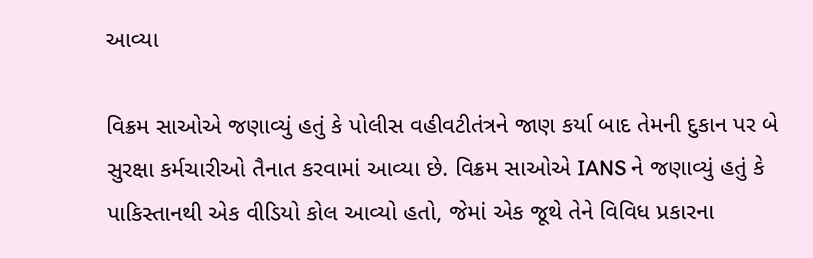આવ્યા

વિક્રમ સાઓએ જણાવ્યું હતું કે પોલીસ વહીવટીતંત્રને જાણ કર્યા બાદ તેમની દુકાન પર બે સુરક્ષા કર્મચારીઓ તૈનાત કરવામાં આવ્યા છે. વિક્રમ સાઓએ IANS ને જણાવ્યું હતું કે પાકિસ્તાનથી એક વીડિયો કોલ આવ્યો હતો, જેમાં એક જૂથે તેને વિવિધ પ્રકારના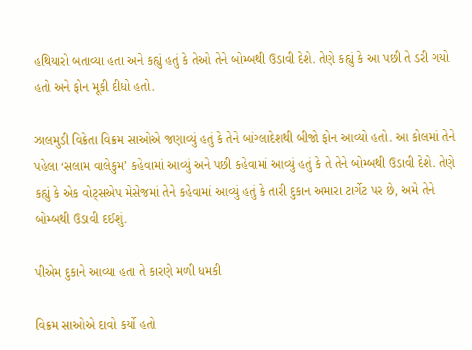હથિયારો બતાવ્યા હતા અને કહ્યું હતું કે તેઓ તેને બોમ્બથી ઉડાવી દેશે. તેણે કહ્યું કે આ પછી તે ડરી ગયો હતો અને ફોન મૂકી દીધો હતો.

ઝાલમુડી વિક્રેતા વિક્રમ સાઓએ જણાવ્યું હતું કે તેને બાંગ્લાદેશથી બીજો ફોન આવ્યો હતો. આ કોલમાં તેને પહેલા ‘સલામ વાલેકુમ’ કહેવામાં આવ્યું અને પછી કહેવામાં આવ્યું હતું કે તે તેને બોમ્બથી ઉડાવી દેશે. તેણે કહ્યું કે એક વોટ્સએપ મેસેજમાં તેને કહેવામાં આવ્યું હતું કે તારી દુકાન અમારા ટાર્ગેટ પર છે, અમે તેને બોમ્બથી ઉડાવી દઈશું.

પીએમ દુકાને આવ્યા હતા તે કારણે મળી ધમકી

વિક્રમ સાઓએ દાવો કર્યો હતો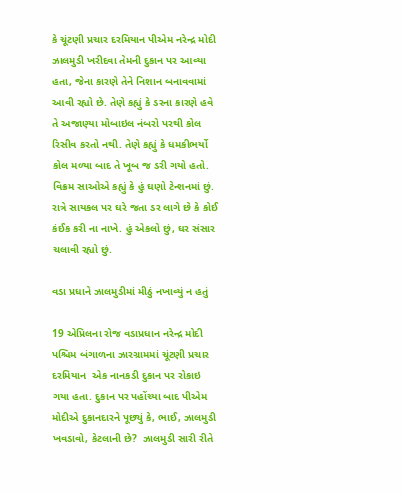કે ચૂંટણી પ્રચાર દરમિયાન પીએમ નરેન્દ્ર મોદી ઝાલમુડી ખરીદવા તેમની દુકાન પર આવ્યા હતા, જેના કારણે તેને નિશાન બનાવવામાં આવી રહ્યો છે. તેણે કહ્યું કે ડરના કારણે હવે તે અજાણ્યા મોબાઇલ નંબરો પરથી કોલ રિસીવ કરતો નથી. તેણે કહ્યું કે ધમકીભર્યો કોલ મળ્યા બાદ તે ખૂબ જ ડરી ગયો હતો. વિક્રમ સાઓએ કહ્યું કે હું ઘણો ટેન્શનમાં છું. રાત્રે સાયકલ પર ઘરે જતા ડર લાગે છે કે કોઈ કંઈક કરી ના નાખે. હું એકલો છું, ઘર સંસાર ચલાવી રહ્યો છું.

વડા પ્રધાને ઝાલમુડીમાં મીઠું નખાવ્યું ન હતું

19 એપ્રિલના રોજ વડાપ્રધાન નરેન્દ્ર મોદી પશ્ચિમ બંગાળના ઝારગ્રામમાં ચૂંટણી પ્રચાર દરમિયાન  એક નાનકડી દુકાન પર રોકાઇ ગયા હતા. દુકાન પર પહોંચ્યા બાદ પીએમ મોદીએ દુકાનદારને પૂછ્યું કે, ભાઈ, ઝાલમુડી ખવડાવો, કેટલાની છે?  ઝાલમુડી સારી રીતે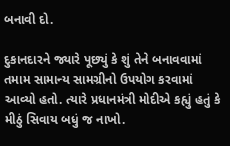બનાવી દો.

દુકાનદારને જ્યારે પૂછ્યું કે શું તેને બનાવવામાં તમામ સામાન્ય સામગ્રીનો ઉપયોગ કરવામાં આવ્યો હતો. ત્યારે પ્રધાનમંત્રી મોદીએ કહ્યું હતું કે મીઠું સિવાય બધું જ નાખો.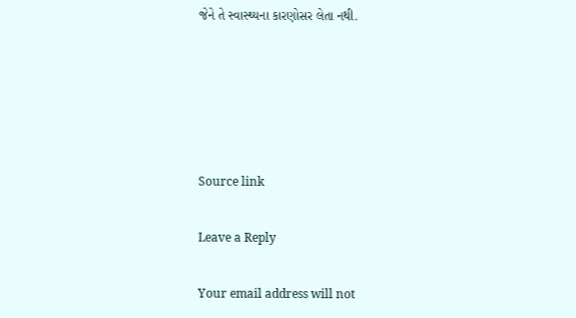જેને તે સ્વાસ્થ્યના કારણોસર લેતા નથી.





Source link

Leave a Reply

Your email address will not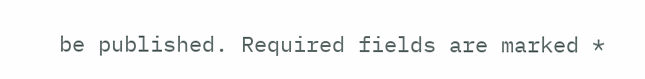be published. Required fields are marked *